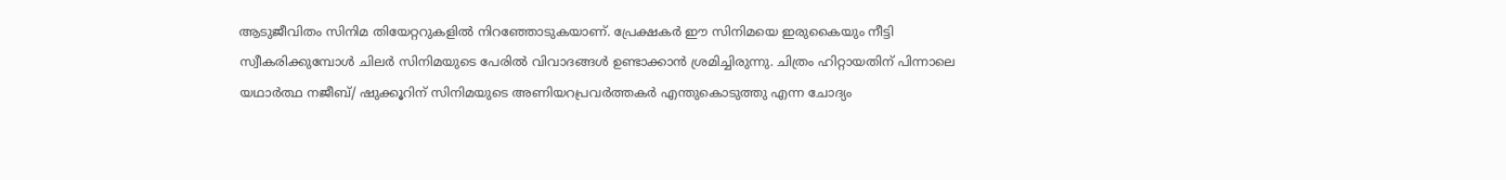ആടുജീവിതം സിനിമ തിയേറ്ററുകളില്‍ നിറഞ്ഞോടുകയാണ്. പ്രേക്ഷകര്‍ ഈ സിനിമയെ ഇരുകൈയും നീട്ടി സ്വീകരിക്കുമ്പോള്‍ ചിലര്‍ സിനിമയുടെ പേരില്‍ വിവാദങ്ങള്‍ ഉണ്ടാക്കാന്‍ ശ്രമിച്ചിരുന്നു. ചിത്രം ഹിറ്റായതിന് പിന്നാലെ യഥാര്‍ത്ഥ നജീബ്/ ഷുക്കൂറിന് സിനിമയുടെ അണിയറപ്രവര്‍ത്തകര്‍ എന്തുകൊടുത്തു എന്ന ചോദ്യം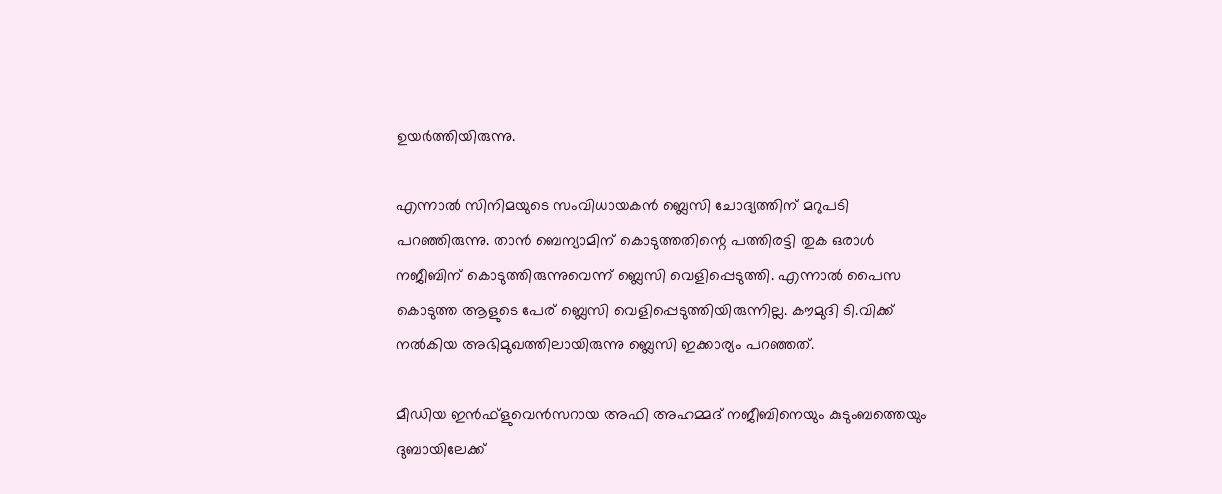ഉയര്‍ത്തിയിരുന്നു.

എന്നാല്‍ സിനിമയുടെ സംവിധായകന്‍ ബ്ലെസി ചോദ്യത്തിന് മറുപടി പറഞ്ഞിരുന്നു. താന്‍ ബെന്യാമിന് കൊടുത്തതിന്റെ പത്തിരട്ടി തുക ഒരാള്‍ നജീബിന് കൊടുത്തിരുന്നുവെന്ന് ബ്ലെസി വെളിപ്പെടുത്തി. എന്നാല്‍ പൈസ കൊടുത്ത ആളുടെ പേര് ബ്ലെസി വെളിപ്പെടുത്തിയിരുന്നില്ല. കൗമുദി ടി.വിക്ക് നല്‍കിയ അഭിമുഖത്തിലായിരുന്നു ബ്ലെസി ഇക്കാര്യം പറഞ്ഞത്.

മീഡിയ ഇന്‍ഫ്‌ളുവെന്‍സറായ അഫി അഹമ്മദ് നജീബിനെയും കുടുംബത്തെയും ദുബായിലേക്ക്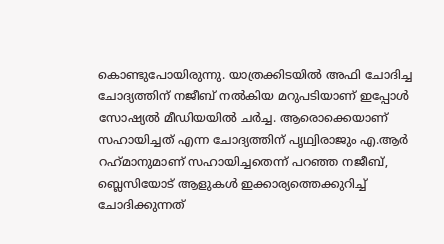കൊണ്ടുപോയിരുന്നു. യാത്രക്കിടയില്‍ അഫി ചോദിച്ച ചോദ്യത്തിന് നജീബ് നല്‍കിയ മറുപടിയാണ് ഇപ്പോള്‍ സോഷ്യല്‍ മീഡിയയില്‍ ചര്‍ച്ച. ആരൊക്കെയാണ് സഹായിച്ചത് എന്ന ചോദ്യത്തിന് പൃഥ്വിരാജും എ.ആര്‍ റഹ്‌മാനുമാണ് സഹായിച്ചതെന്ന് പറഞ്ഞ നജീബ്, ബ്ലെസിയോട് ആളുകള്‍ ഇക്കാര്യത്തെക്കുറിച്ച് ചോദിക്കുന്നത്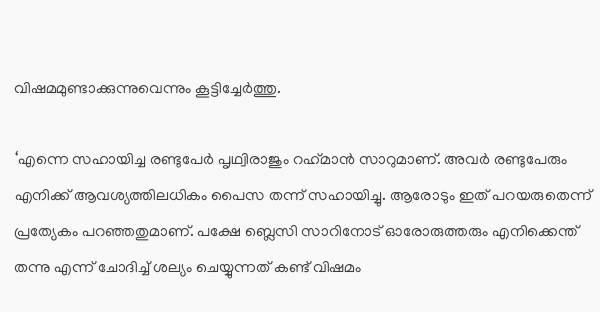വിഷമമുണ്ടാക്കുന്നുവെന്നും കൂട്ടിച്ചേര്‍ത്തു.

‘എന്നെ സഹായിച്ച രണ്ടുപേര്‍ പൃഥ്വിരാജും റഹ്‌മാന്‍ സാറുമാണ്. അവര്‍ രണ്ടുപേരും എനിക്ക് ആവശ്യത്തിലധികം പൈസ തന്ന് സഹായിച്ചു. ആരോടും ഇത് പറയരുതെന്ന് പ്രത്യേകം പറഞ്ഞതുമാണ്. പക്ഷേ ബ്ലെസി സാറിനോട് ഓരോരുത്തരും എനിക്കെന്ത് തന്നു എന്ന് ചോദിച്ച് ശല്യം ചെയ്യുന്നത് കണ്ട് വിഷമം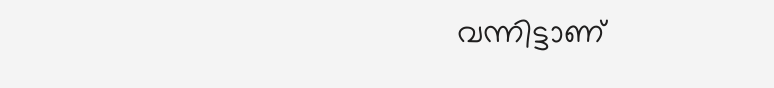വന്നിട്ടാണ്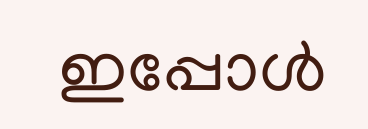ഇപ്പോള്‍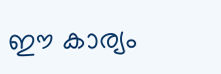ഈ കാര്യം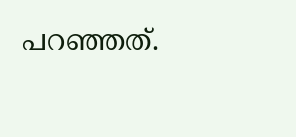പറഞ്ഞത്.